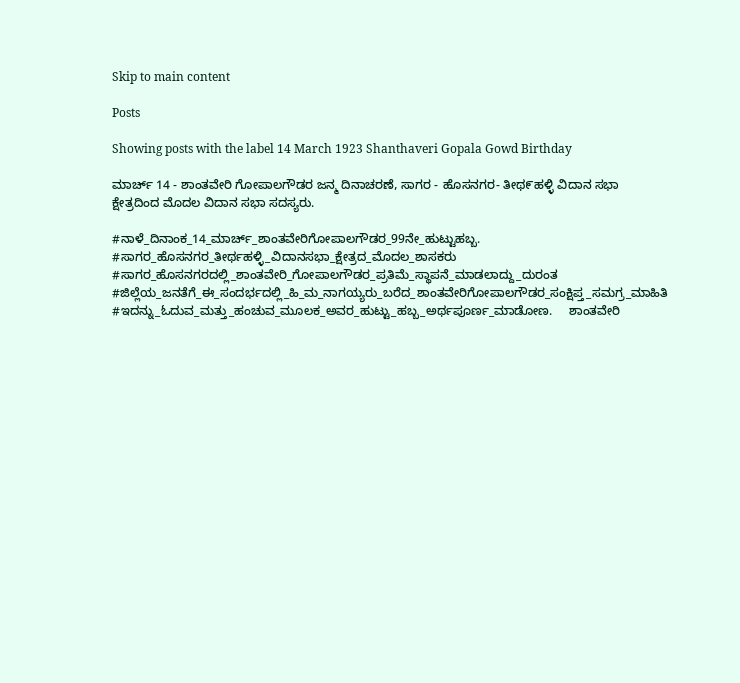Skip to main content

Posts

Showing posts with the label 14 March 1923 Shanthaveri Gopala Gowd Birthday

ಮಾರ್ಚ್ 14 - ಶಾಂತವೇರಿ ಗೋಪಾಲಗೌಡರ ಜನ್ಮ ದಿನಾಚರಣೆ, ಸಾಗರ - ಹೊಸನಗರ- ತೀಥ೯ಹಳ್ಳಿ ವಿದಾನ ಸಭಾ ಕ್ಷೇತ್ರದಿಂದ ಮೊದಲ ವಿದಾನ ಸಭಾ ಸದಸ್ಯರು.

#ನಾಳೆ_ದಿನಾಂಕ_14_ಮಾರ್ಚ್_ಶಾಂತವೇರಿಗೋಪಾಲಗೌಡರ_99ನೇ_ಹುಟ್ಟುಹಬ್ಬ. #ಸಾಗರ_ಹೊಸನಗರ_ತೀರ್ಥಹಳ್ಳಿ_ವಿದಾನಸಭಾ_ಕ್ಷೇತ್ರದ_ಮೊದಲ_ಶಾಸಕರು #ಸಾಗರ_ಹೊಸನಗರದಲ್ಲಿ_ಶಾಂತವೇರಿ_ಗೋಪಾಲಗೌಡರ_ಪ್ರತಿಮೆ_ಸ್ಥಾಪನೆ_ಮಾಡಲಾದ್ದು_ದುರಂತ #ಜಿಲ್ಲೆಯ_ಜನತೆಗೆ_ಈ_ಸಂದರ್ಭದಲ್ಲಿ_ಹಿ_ಮ_ನಾಗಯ್ಯರು_ಬರೆದ_ಶಾಂತವೇರಿಗೋಪಾಲಗೌಡರ_ಸಂಕ್ಷಿಪ್ತ_ಸಮಗ್ರ_ಮಾಹಿತಿ #ಇದನ್ನು_ಓದುವ_ಮತ್ತು_ಹಂಚುವ_ಮೂಲಕ_ಅವರ_ಹುಟ್ಟು_ಹಬ್ಬ_ಅರ್ಥಪೂರ್ಣ_ಮಾಡೋಣ.     ಶಾಂತವೇರಿ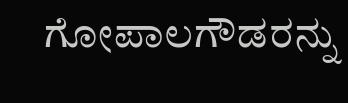ಗೋಪಾಲಗೌಡರನ್ನು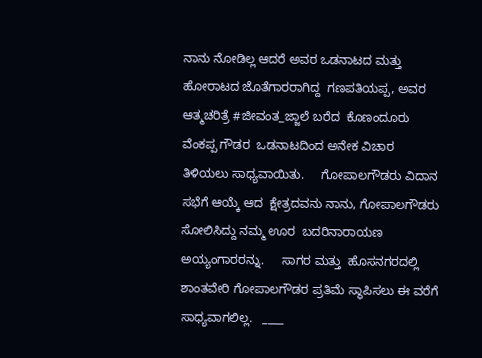ನಾನು ನೋಡಿಲ್ಲ ಆದರೆ ಅವರ ಒಡನಾಟದ ಮತ್ತು  ಹೋರಾಟದ ಜೊತೆಗಾರರಾಗಿದ್ದ  ಗಣಪತಿಯಪ್ಪ, ಅವರ ಆತ್ಮಚರಿತ್ರೆ #ಜೀವಂತ_ಜ್ಜಾಲೆ ಬರೆದ  ಕೊಣಂದೂರು ವೆಂಕಪ್ಪ ಗೌಡರ  ಒಡನಾಟದಿಂದ ಅನೇಕ ವಿಚಾರ ತಿಳಿಯಲು ಸಾಧ್ಯವಾಯಿತು.     ಗೋಪಾಲಗೌಡರು ವಿದಾನ ಸಭೆಗೆ ಆಯ್ಕೆ ಆದ  ಕ್ಷೇತ್ರದವನು ನಾನು, ಗೋಪಾಲಗೌಡರು ಸೋಲಿಸಿದ್ದು ನಮ್ಮ ಊರ  ಬದರಿನಾರಾಯಣ ಅಯ್ಯಂಗಾರರನ್ನು.     ಸಾಗರ ಮತ್ತು  ಹೊಸನಗರದಲ್ಲಿ ಶಾಂತವೇರಿ ಗೋಪಾಲಗೌಡರ ಪ್ರತಿಮೆ ಸ್ಥಾಪಿಸಲು ಈ ವರೆಗೆ ಸಾಧ್ಯವಾಗಲಿಲ್ಲ.   ____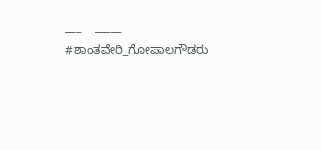___    _____ #ಶಾಂತವೇರಿ_ಗೋಪಾಲಗೌಡರು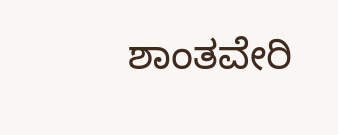ಶಾಂತವೇರಿ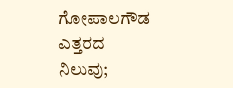ಗೋಪಾಲಗೌಡ ಎತ್ತರದ ನಿಲುವು;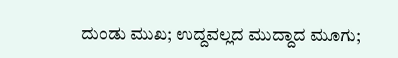ದುಂಡು ಮುಖ; ಉದ್ದವಲ್ಲದ ಮುದ್ದಾದ ಮೂಗು;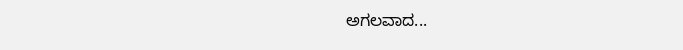ಅಗಲವಾದ...